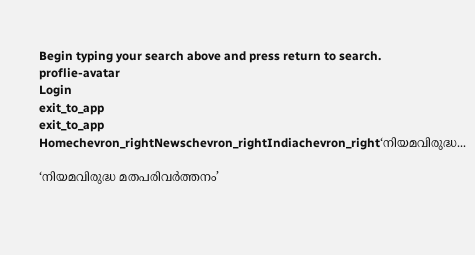Begin typing your search above and press return to search.
proflie-avatar
Login
exit_to_app
exit_to_app
Homechevron_rightNewschevron_rightIndiachevron_right‘നിയമവിരുദ്ധ...

‘നിയമവിരുദ്ധ മതപരിവർത്തനം’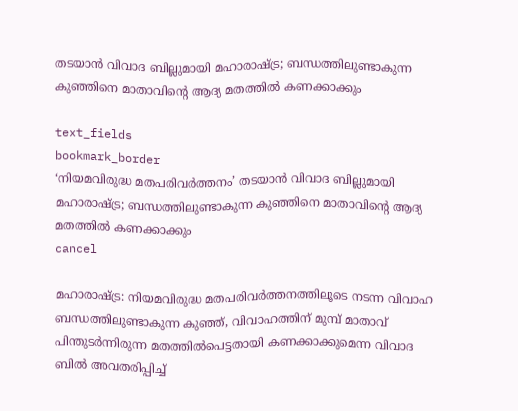തടയാൻ വിവാദ ബില്ലുമായി മഹാരാഷ്ട്ര; ബന്ധത്തിലുണ്ടാകുന്ന കുഞ്ഞിനെ മാതാവിന്റെ ആദ്യ മതത്തിൽ കണക്കാക്കും

text_fields
bookmark_border
‘നിയമവിരുദ്ധ മതപരിവർത്തനം’ തടയാൻ വിവാദ ബില്ലുമായി മഹാരാഷ്ട്ര; ബന്ധത്തിലുണ്ടാകുന്ന കുഞ്ഞിനെ മാതാവിന്റെ ആദ്യ മതത്തിൽ കണക്കാക്കും
cancel

മഹാരാഷ്ട്ര: നിയമവിരുദ്ധ മതപരിവർത്തനത്തിലൂടെ നടന്ന വിവാഹ ബന്ധത്തിലുണ്ടാകുന്ന കുഞ്ഞ്, വിവാഹത്തിന് മുമ്പ് മാതാവ് പിന്തുടർന്നിരുന്ന മതത്തിൽപെട്ടതായി കണക്കാക്കുമെന്ന വിവാദ ബിൽ അവതരിപ്പിച്ച്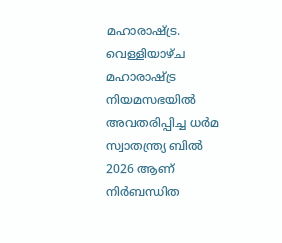മഹാരാഷ്ട്ര. വെള്ളിയാഴ്ച മഹാരാഷ്ട്ര നിയമസഭയിൽ അവതരിപ്പിച്ച ധർമ സ്വാതന്ത്ര്യ ബിൽ 2026 ആണ് നിർബന്ധിത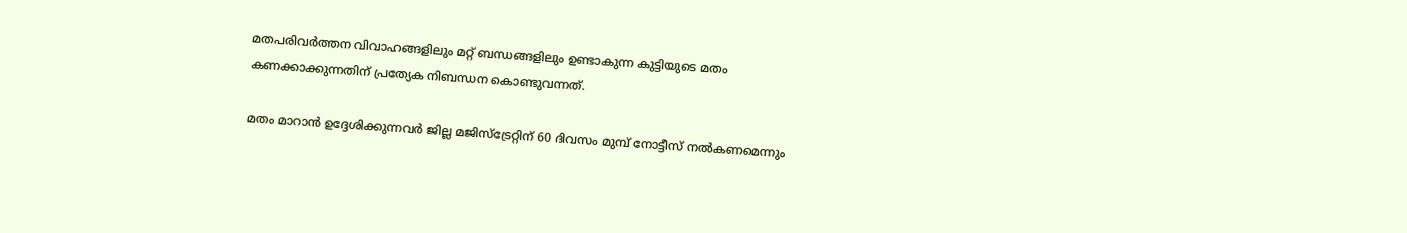മതപരിവർത്തന വിവാഹങ്ങളിലും മറ്റ് ബന്ധങ്ങളിലും ഉണ്ടാകുന്ന കുട്ടിയുടെ മതം കണക്കാക്കുന്നതിന് പ്രത്യേക നിബന്ധന കൊണ്ടുവന്നത്.

മതം മാറാൻ ഉദ്ദേശിക്കുന്നവർ ജില്ല മജിസ്ട്രേറ്റിന് 60 ദിവസം മുമ്പ് നോട്ടീസ് നൽകണമെന്നും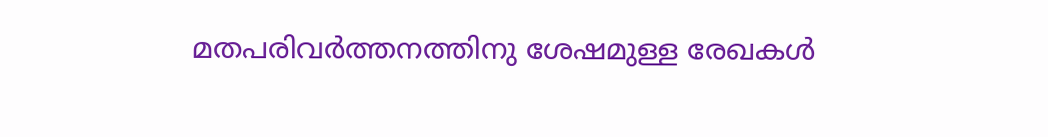മതപരിവർത്തനത്തിനു ശേഷമുള്ള രേഖകൾ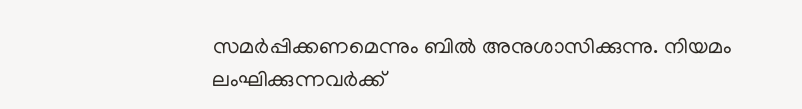സമർപ്പിക്കണമെന്നും ബിൽ അനുശാസിക്കുന്നു. നിയമം ലംഘിക്കുന്നവർക്ക്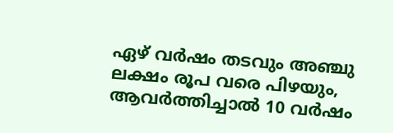ഏഴ് വർഷം തടവും അഞ്ചു ലക്ഷം രൂപ വരെ പിഴയും, ആവർത്തിച്ചാൽ 10 വർഷം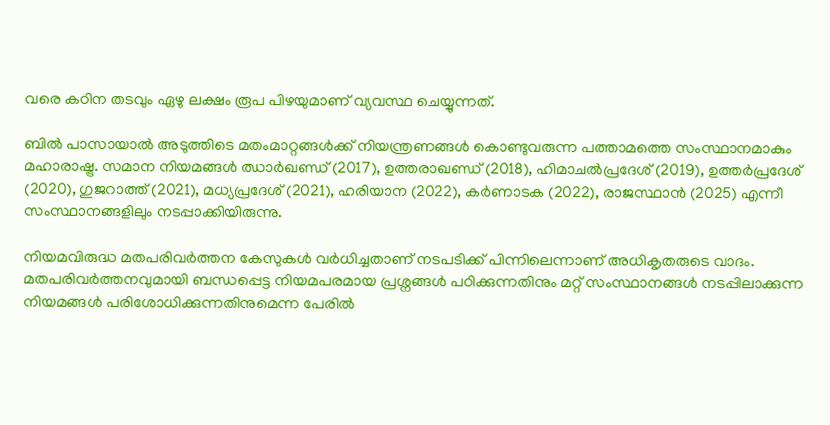വരെ കഠിന തടവും ഏഴു ലക്ഷം രൂപ പിഴയുമാണ് വ്യവസ്ഥ ചെയ്യുന്നത്.

ബിൽ പാസായാൽ അടുത്തിടെ മതംമാറ്റങ്ങൾക്ക് നിയന്ത്രണങ്ങൾ കൊണ്ടുവരുന്ന പത്താമത്തെ സംസ്ഥാനമാകും മഹാരാഷ്ട്ര. സമാന നിയമങ്ങൾ ഝാർഖണ്ഡ് (2017), ഉത്തരാഖണ്ഡ് (2018), ഹിമാചൽപ്രദേശ് (2019), ഉത്തർപ്രദേശ് (2020), ഗുജറാത്ത് (2021), മധ്യപ്രദേശ് (2021), ഹരിയാന (2022), കർണാടക (2022), രാജസ്ഥാൻ (2025) എന്നീ സംസ്ഥാനങ്ങളിലും നടപ്പാക്കിയിരുന്നു.

നിയമവിരുദ്ധ മതപരിവർത്തന കേസുകൾ വർധിച്ചതാണ് നടപടിക്ക് പിന്നിലെന്നാണ് അധികൃതരുടെ വാദം. മതപരിവർത്തനവുമായി ബന്ധപ്പെട്ട നിയമപരമായ പ്രശ്നങ്ങൾ പഠിക്കുന്നതിനും മറ്റ് സംസ്ഥാനങ്ങൾ നടപ്പിലാക്കുന്ന നിയമങ്ങൾ പരിശോധിക്കുന്നതിനുമെന്ന പേരിൽ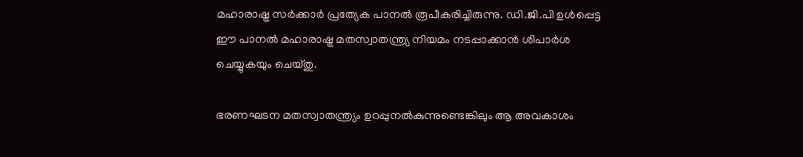മഹാരാഷ്ട്ര സർക്കാർ പ്രത്യേക പാനൽ രൂപീകരിച്ചിരുന്നു. ഡി.ജി.പി ഉൾപ്പെട്ട ഈ പാനൽ മഹാരാഷ്ട്ര മതസ്വാതന്ത്ര്യ നിയമം നടപ്പാക്കാൻ ശിപാർശ ചെയ്യുകയും ചെയ്തു.

ഭരണഘടന മതസ്വാതന്ത്ര്യം ഉറപ്പുനൽകുന്നുണ്ടെങ്കിലും ആ അവകാശം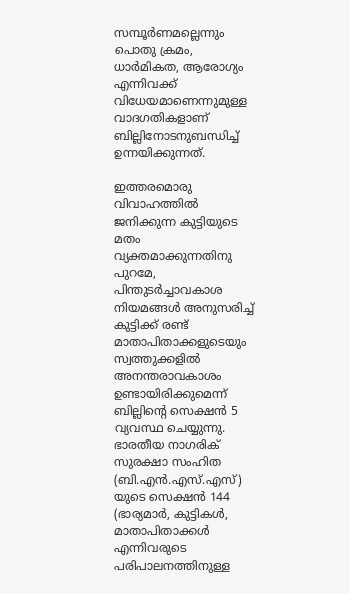സമ്പൂർണമല്ലെന്നും പൊതു ക്രമം, ധാർമികത, ആരോഗ്യം എന്നിവക്ക് വിധേയമാണെന്നുമുള്ള വാദഗതികളാണ് ബില്ലിനോടനുബന്ധിച്ച് ഉന്നയിക്കുന്നത്.

ഇത്തരമൊരു വിവാഹത്തിൽ ജനിക്കുന്ന കുട്ടിയുടെ മതം വ്യക്തമാക്കുന്നതിനു പുറമേ, പിന്തുടർച്ചാവകാശ നിയമങ്ങൾ അനുസരിച്ച് കുട്ടിക്ക് രണ്ട് മാതാപിതാക്കളുടെയും സ്വത്തുക്കളിൽ അനന്തരാവകാശം ഉണ്ടായിരിക്കുമെന്ന് ബില്ലിന്റെ സെക്ഷൻ 5 വ്യവസ്ഥ ചെയ്യുന്നു. ഭാരതീയ നാഗരിക് സുരക്ഷാ സംഹിത (ബി.എൻ.എസ്.എസ്) യുടെ സെക്ഷൻ 144 (ഭാര്യമാർ, കുട്ടികൾ, മാതാപിതാക്കൾ എന്നിവരുടെ പരിപാലനത്തിനുള്ള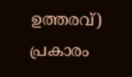ഉത്തരവ്) പ്രകാരം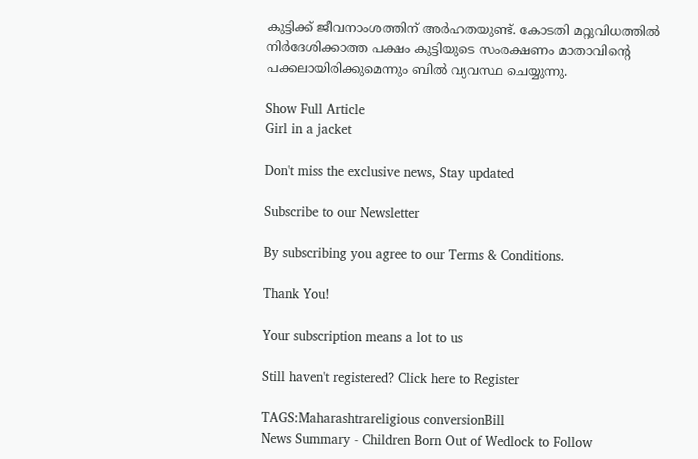കുട്ടിക്ക് ജീവനാംശത്തിന് അർഹതയുണ്ട്. കോടതി മറ്റുവിധത്തിൽ നിർദേശിക്കാത്ത പക്ഷം കുട്ടിയുടെ സംരക്ഷണം മാതാവിന്റെ പക്കലായിരിക്കുമെന്നും ബിൽ വ്യവസ്ഥ ചെയ്യുന്നു.

Show Full Article
Girl in a jacket

Don't miss the exclusive news, Stay updated

Subscribe to our Newsletter

By subscribing you agree to our Terms & Conditions.

Thank You!

Your subscription means a lot to us

Still haven't registered? Click here to Register

TAGS:Maharashtrareligious conversionBill
News Summary - Children Born Out of Wedlock to Follow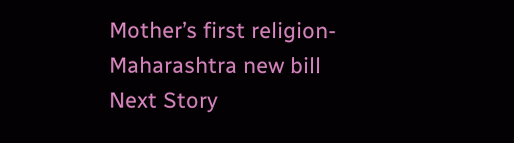Mother’s first religion- Maharashtra new bill
Next Story